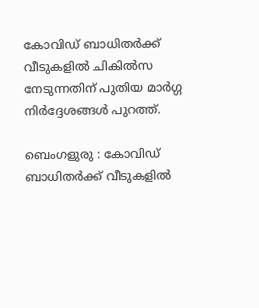കോവിഡ് ബാധിതർക്ക് വീടുകളിൽ ചികിൽസ നേടുന്നതിന് പുതിയ മാർഗ്ഗ നിർദ്ദേശങ്ങൾ പുറത്ത്.

ബെംഗളുരു : കോവിഡ് ബാധിതർക്ക് വീടുകളിൽ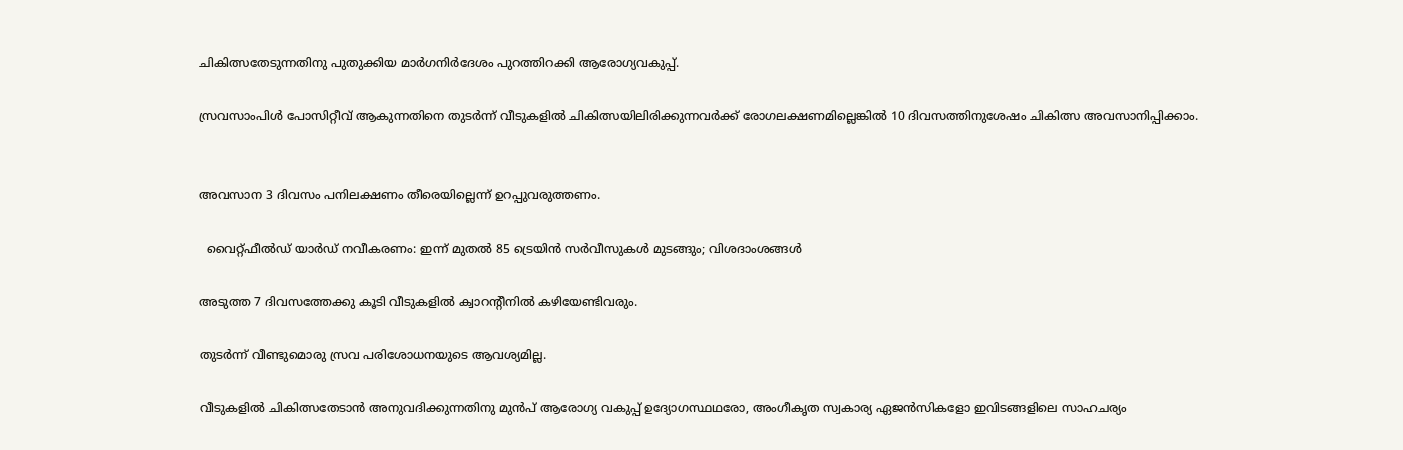ചികിത്സതേടുന്നതിനു പുതുക്കിയ മാർഗനിർദേശം പുറത്തിറക്കി ആരോഗ്യവകുപ്പ്.

സ്രവസാംപിൾ പോസിറ്റീവ് ആകുന്നതിനെ തുടർന്ന് വീടുകളിൽ ചികിത്സയിലിരിക്കുന്നവർക്ക് രോഗലക്ഷണമില്ലെങ്കിൽ 10 ദിവസത്തിനുശേഷം ചികിത്സ അവസാനിപ്പിക്കാം.


അവസാന 3 ദിവസം പനിലക്ഷണം തീരെയില്ലെന്ന് ഉറപ്പുവരുത്തണം.

  വൈറ്റ്ഫീൽഡ് യാർഡ് നവീകരണം: ഇന്ന് മുതൽ 85 ട്രെയിൻ സർവീസുകൾ മുടങ്ങും; വിശദാംശങ്ങൾ

അടുത്ത 7 ദിവസത്തേക്കു കൂടി വീടുകളിൽ ക്വാറന്റീനിൽ കഴിയേണ്ടിവരും.

തുടർന്ന് വീണ്ടുമൊരു സ്രവ പരിശോധനയുടെ ആവശ്യമില്ല.

വീടുകളിൽ ചികിത്സതേടാൻ അനുവദിക്കുന്നതിനു മുൻപ് ആരോഗ്യ വകുപ്പ് ഉദ്യോഗസ്ഥഥരോ, അംഗീകൃത സ്വകാര്യ ഏജൻസികളോ ഇവിടങ്ങളിലെ സാഹചര്യം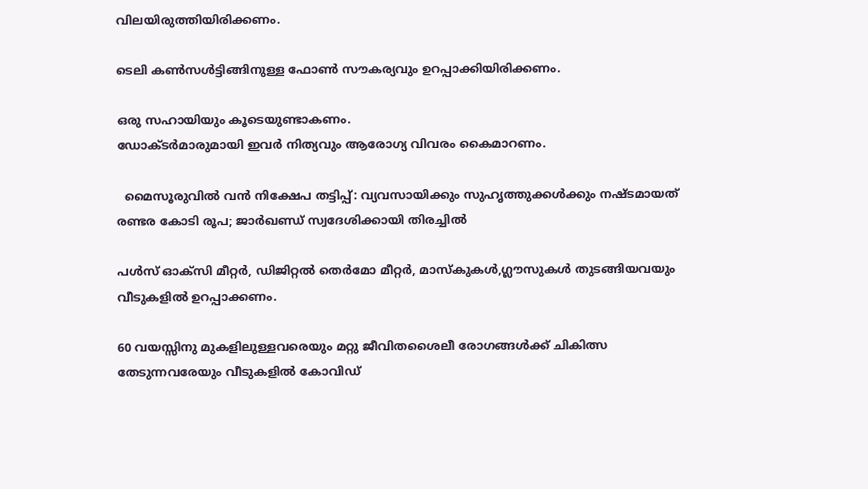വിലയിരുത്തിയിരിക്കണം.

ടെലി കൺസൾട്ടിങ്ങിനുള്ള ഫോൺ സൗകര്യവും ഉറപ്പാക്കിയിരിക്കണം.

ഒരു സഹായിയും കൂടെയുണ്ടാകണം.
ഡോക്ടർമാരുമായി ഇവർ നിത്യവും ആരോഗ്യ വിവരം കൈമാറണം.

  മൈസൂരുവിൽ വൻ നിക്ഷേപ തട്ടിപ്പ്: വ്യവസായിക്കും സുഹൃത്തുക്കൾക്കും നഷ്ടമായത് രണ്ടര കോടി രൂപ; ജാർഖണ്ഡ് സ്വദേശിക്കായി തിരച്ചിൽ

പൾസ് ഓക്സി മീറ്റർ, ഡിജിറ്റൽ തെർമോ മീറ്റർ, മാസ്കുകൾ,ഗ്ലൗസുകൾ തുടങ്ങിയവയും വീടുകളിൽ ഉറപ്പാക്കണം.

60 വയസ്സിനു മുകളിലുള്ളവരെയും മറ്റു ജീവിതശൈലീ രോഗങ്ങൾക്ക് ചികിത്സ തേടുന്നവരേയും വീടുകളിൽ കോവിഡ്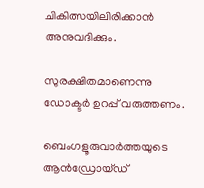ചികിത്സയിലിരിക്കാൻ അനുവദിക്കും.

സുരക്ഷിതമാണെന്നു ഡോക്ടർ ഉറപ്പ് വരുത്തണം.

ബെംഗളൂരുവാർത്തയുടെ ആൻഡ്രോയ്ഡ്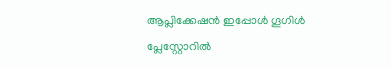ആപ്ലിക്കേഷൻ ഇപ്പോൾ ഗൂഗിൾ പ്ലേസ്റ്റോറിൽ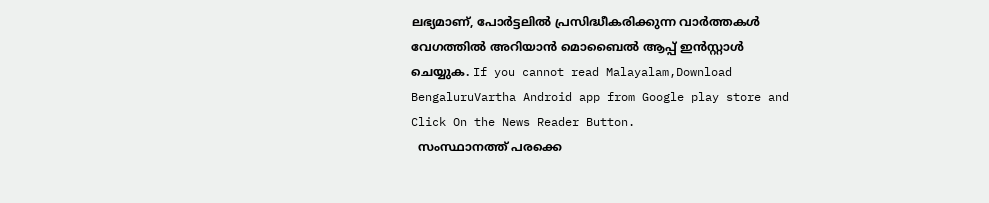ലഭ്യമാണ്, പോർട്ടലിൽ പ്രസിദ്ധീകരിക്കുന്ന വാർത്തകൾ വേഗത്തിൽ അറിയാൻ മൊബൈൽ ആപ്പ് ഇൻസ്റ്റാൾ ചെയ്യുക. If you cannot read Malayalam,Download BengaluruVartha Android app from Google play store and Click On the News Reader Button.
  സംസ്ഥാനത്ത് പരക്കെ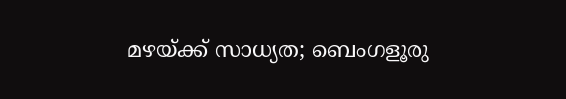മഴയ്ക്ക് സാധ്യത; ബെംഗളൂരു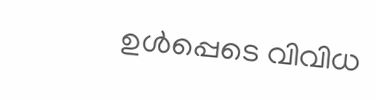ഉൾപ്പെടെ വിവിധ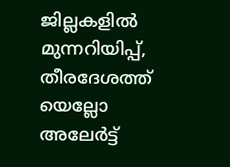ജില്ലകളിൽ മുന്നറിയിപ്പ്, തീരദേശത്ത് യെല്ലോ അലേർട്ട്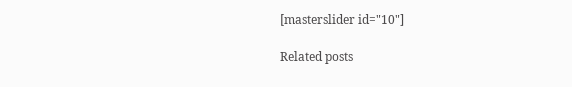[masterslider id="10"]

Related posts